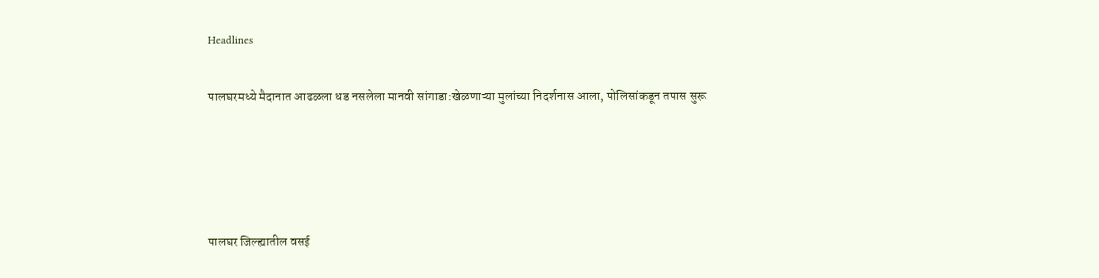Headlines

पालघरमध्ये मैदानात आढळला धड नसलेला मानवी सांगाडा:खेळणाऱ्या मुलांच्या निदर्शनास आला, पोलिसांकडून तपास सुरू




पालघर जिल्ह्यातील वसई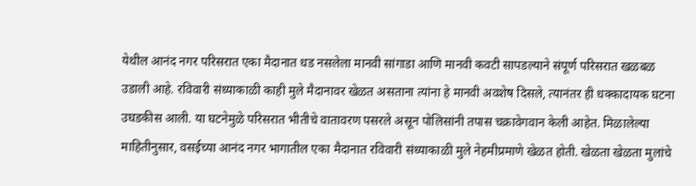येथील आनंद नगर परिसरात एका मैदानात धड नसलेला मानवी सांगाडा आणि मानवी कवटी सापडल्याने संपूर्ण परिसरात खळबळ उडाली आहे. रविवारी संध्याकाळी काही मुले मैदानावर खेळत असताना त्यांना हे मानवी अवशेष दिसले, त्यानंतर ही धक्कादायक घटना उघडकीस आली. या घटनेमुळे परिसरात भीतीचे वातावरण पसरले असून पोलिसांनी तपास चक्रावेगवान केली आहेत. मिळालेल्या माहितीनुसार, वसईच्या आनंद नगर भागातील एका मैदानात रविवारी संध्याकाळी मुले नेहमीप्रमाणे खेळत होती. खेळता खेळता मुलांचे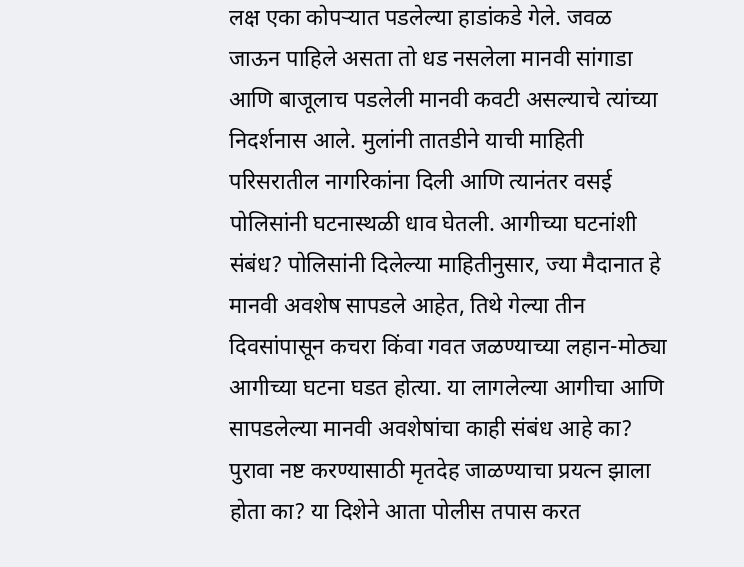लक्ष एका कोपऱ्यात पडलेल्या हाडांकडे गेले. जवळ जाऊन पाहिले असता तो धड नसलेला मानवी सांगाडा आणि बाजूलाच पडलेली मानवी कवटी असल्याचे त्यांच्या निदर्शनास आले. मुलांनी तातडीने याची माहिती परिसरातील नागरिकांना दिली आणि त्यानंतर वसई पोलिसांनी घटनास्थळी धाव घेतली. आगीच्या घटनांशी संबंध? पोलिसांनी दिलेल्या माहितीनुसार, ज्या मैदानात हे मानवी अवशेष सापडले आहेत, तिथे गेल्या तीन दिवसांपासून कचरा किंवा गवत जळण्याच्या लहान-मोठ्या आगीच्या घटना घडत होत्या. या लागलेल्या आगीचा आणि सापडलेल्या मानवी अवशेषांचा काही संबंध आहे का? पुरावा नष्ट करण्यासाठी मृतदेह जाळण्याचा प्रयत्न झाला होता का? या दिशेने आता पोलीस तपास करत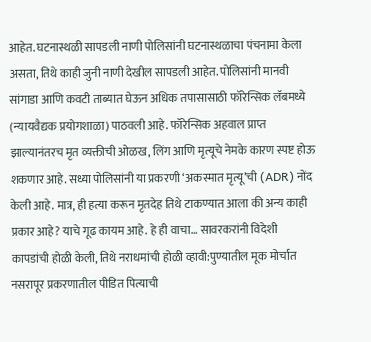आहेत. घटनास्थळी सापडली नाणी पोलिसांनी घटनास्थळाचा पंचनामा केला असता, तिथे काही जुनी नाणी देखील सापडली आहेत. पोलिसांनी मानवी सांगाडा आणि कवटी ताब्यात घेऊन अधिक तपासासाठी फॉरेन्सिक लॅबमध्ये (न्यायवैद्यक प्रयोगशाळा) पाठवली आहे. फॉरेन्सिक अहवाल प्राप्त झाल्यानंतरच मृत व्यक्तीची ओळख, लिंग आणि मृत्यूचे नेमके कारण स्पष्ट होऊ शकणार आहे. सध्या पोलिसांनी या प्रकरणी ‘अकस्मात मृत्यू’ची (ADR) नोंद केली आहे. मात्र, ही हत्या करून मृतदेह तिथे टाकण्यात आला की अन्य काही प्रकार आहे? याचे गूढ कायम आहे. हे ही वाचा… सावरकरांनी विदेशी कापडांची होळी केली, तिथे नराधमांची होळी व्हावी:पुण्यातील मूक मोर्चात नसरापूर प्रकरणातील पीडित पित्याची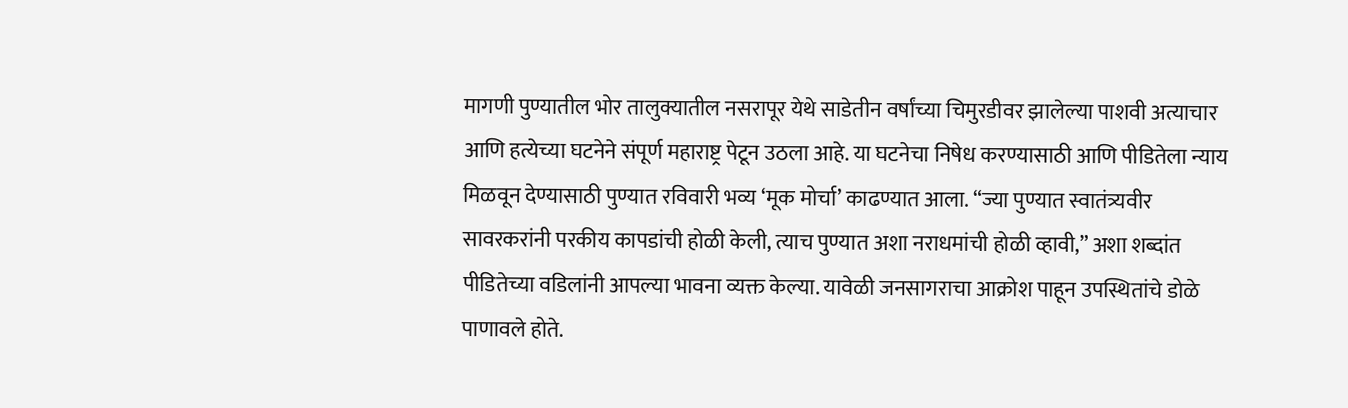मागणी पुण्यातील भोर तालुक्यातील नसरापूर येथे साडेतीन वर्षांच्या चिमुरडीवर झालेल्या पाशवी अत्याचार आणि हत्येच्या घटनेने संपूर्ण महाराष्ट्र पेटून उठला आहे. या घटनेचा निषेध करण्यासाठी आणि पीडितेला न्याय मिळवून देण्यासाठी पुण्यात रविवारी भव्य ‘मूक मोर्चा’ काढण्यात आला. “ज्या पुण्यात स्वातंत्र्यवीर सावरकरांनी परकीय कापडांची होळी केली, त्याच पुण्यात अशा नराधमांची होळी व्हावी,” अशा शब्दांत पीडितेच्या वडिलांनी आपल्या भावना व्यक्त केल्या. यावेळी जनसागराचा आक्रोश पाहून उपस्थितांचे डोळे पाणावले होते.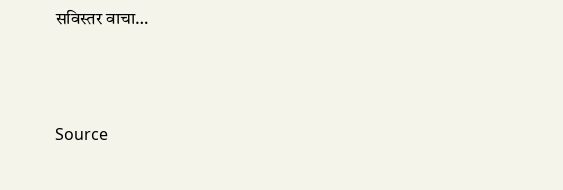सविस्तर वाचा…



Source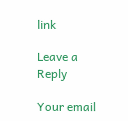link

Leave a Reply

Your email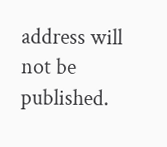address will not be published.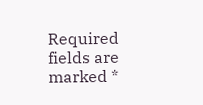Required fields are marked *